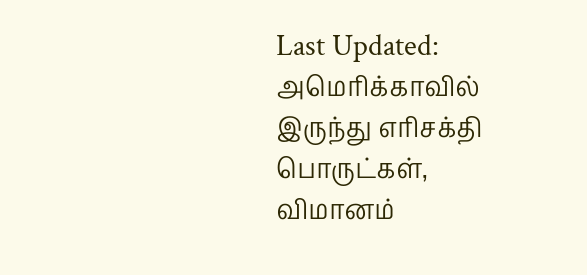Last Updated:
அமெரிக்காவில் இருந்து எரிசக்தி பொருட்கள், விமானம்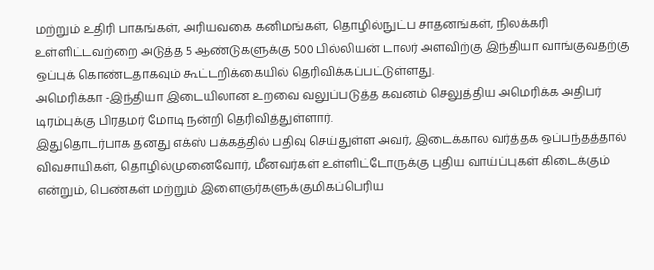மற்றும் உதிரி பாகங்கள், அரியவகை கனிமங்கள், தொழில்நுட்ப சாதனங்கள், நிலக்கரி உள்ளிட்டவற்றை அடுத்த 5 ஆண்டுகளுக்கு 500 பில்லியன் டாலர் அளவிற்கு இந்தியா வாங்குவதற்கு ஒப்புக் கொண்டதாகவும் கூட்டறிக்கையில் தெரிவிக்கப்பட்டுள்ளது.
அமெரிக்கா -இந்தியா இடையிலான உறவை வலுப்படுத்த கவனம் செலுத்திய அமெரிக்க அதிபர் டிரம்புக்கு பிரதமர் மோடி நன்றி தெரிவித்துள்ளார்.
இதுதொடர்பாக தனது எக்ஸ் பக்கத்தில் பதிவு செய்துள்ள அவர், இடைக்கால வர்த்தக ஒப்பந்தத்தால் விவசாயிகள், தொழில்முனைவோர், மீனவர்கள் உள்ளிட்டோருக்கு புதிய வாய்ப்புகள் கிடைக்கும் என்றும், பெண்கள் மற்றும் இளைஞர்களுக்குமிகப்பெரிய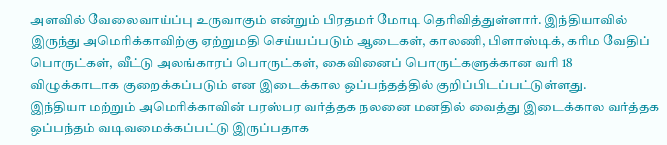அளவில் வேலைவாய்ப்பு உருவாகும் என்றும் பிரதமர் மோடி தெரிவித்துள்ளார். இந்தியாவில் இருந்து அமெரிக்காவிற்கு ஏற்றுமதி செய்யப்படும் ஆடைகள், காலணி, பிளாஸ்டிக், கரிம வேதிப் பொருட்கள், வீட்டு அலங்காரப் பொருட்கள், கைவினைப் பொருட்களுக்கான வரி 18 விழுக்காடாக குறைக்கப்படும் என இடைக்கால ஒப்பந்தத்தில் குறிப்பிடப்பட்டுள்ளது.
இந்தியா மற்றும் அமெரிக்காவின் பரஸ்பர வர்த்தக நலனை மனதில் வைத்து இடைக்கால வர்த்தக ஒப்பந்தம் வடிவமைக்கப்பட்டு இருப்பதாக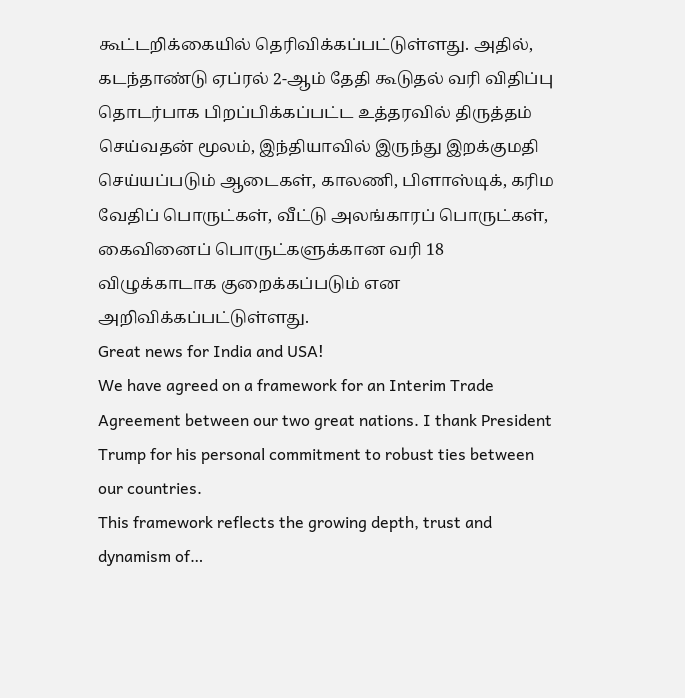கூட்டறிக்கையில் தெரிவிக்கப்பட்டுள்ளது. அதில், கடந்தாண்டு ஏப்ரல் 2-ஆம் தேதி கூடுதல் வரி விதிப்பு தொடர்பாக பிறப்பிக்கப்பட்ட உத்தரவில் திருத்தம் செய்வதன் மூலம், இந்தியாவில் இருந்து இறக்குமதி செய்யப்படும் ஆடைகள், காலணி, பிளாஸ்டிக், கரிம வேதிப் பொருட்கள், வீட்டு அலங்காரப் பொருட்கள், கைவினைப் பொருட்களுக்கான வரி 18 விழுக்காடாக குறைக்கப்படும் என அறிவிக்கப்பட்டுள்ளது.
Great news for India and USA!
We have agreed on a framework for an Interim Trade Agreement between our two great nations. I thank President Trump for his personal commitment to robust ties between our countries.
This framework reflects the growing depth, trust and dynamism of…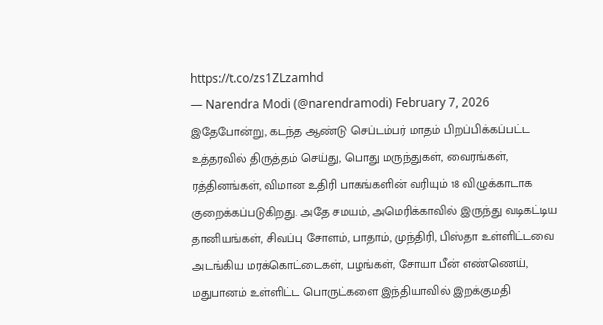https://t.co/zs1ZLzamhd
— Narendra Modi (@narendramodi) February 7, 2026
இதேபோன்று, கடந்த ஆண்டு செப்டம்பர் மாதம் பிறப்பிக்கப்பட்ட உத்தரவில் திருத்தம் செய்து, பொது மருந்துகள், வைரங்கள், ரத்தினங்கள், விமான உதிரி பாகங்களின் வரியும் 18 விழுக்காடாக குறைக்கப்படுகிறது. அதே சமயம், அமெரிக்காவில் இருந்து வடிகட்டிய தானியங்கள், சிவப்பு சோளம், பாதாம், முந்திரி, பிஸ்தா உள்ளிட்டவை அடங்கிய மரக்கொட்டைகள், பழங்கள், சோயா பீன் எண்ணெய், மதுபானம் உள்ளிட்ட பொருட்களை இந்தியாவில் இறக்குமதி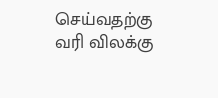செய்வதற்கு வரி விலக்கு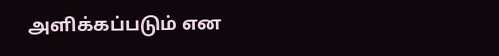அளிக்கப்படும் என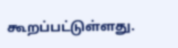கூறப்பட்டுள்ளது.